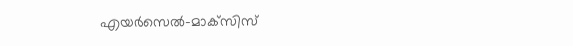എയര്‍സെല്‍-മാക്‌സിസ്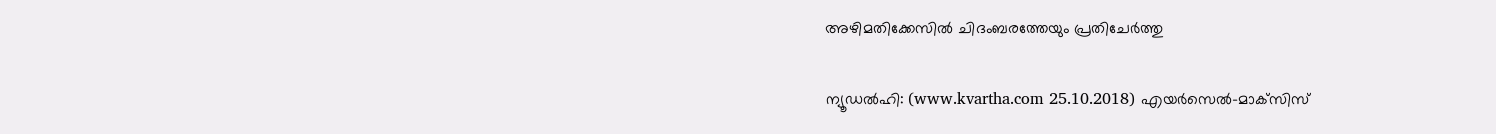അഴിമതിക്കേസില്‍ ചിദംബരത്തേയും പ്രതിചേര്‍ത്തു

ന്യൂഡല്‍ഹി: (www.kvartha.com 25.10.2018) എയര്‍സെല്‍-മാക്‌സിസ്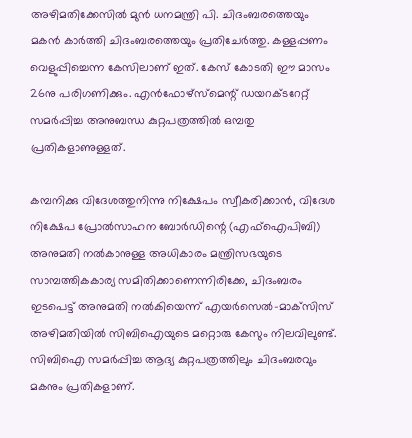അഴിമതിക്കേസില്‍ മുന്‍ ധനമന്ത്രി പി. ചിദംബരത്തെയും മകന്‍ കാര്‍ത്തി ചിദംബരത്തെയും പ്രതിചേര്‍ത്തു. കള്ളപ്പണം വെളുപ്പിച്ചെന്ന കേസിലാണ് ഇത്. കേസ് കോടതി ഈ മാസം 26നു പരിഗണിക്കും. എന്‍ഫോഴ്‌സ്‌മെന്റ് ഡയറക്ടറേറ്റ് സമര്‍പ്പിച്ച അനുബന്ധ കുറ്റപത്രത്തില്‍ ഒമ്പതു പ്രതികളാണുള്ളത്.

കമ്പനിക്കു വിദേശത്തുനിന്നു നിക്ഷേപം സ്വീകരിക്കാന്‍, വിദേശ നിക്ഷേപ പ്രോല്‍സാഹന ബോര്‍ഡിന്റെ (എഫ്‌ഐപിബി) അനുമതി നല്‍കാനുള്ള അധികാരം മന്ത്രിസഭയുടെ സാമ്പത്തികകാര്യ സമിതിക്കാണെന്നിരിക്കേ, ചിദംബരം ഇടപെട്ട് അനുമതി നല്‍കിയെന്ന് എയര്‍സെല്‍-മാക്‌സിസ് അഴിമതിയില്‍ സിബിഐയുടെ മറ്റൊരു കേസും നിലവിലുണ്ട്. സിബിഐ സമര്‍പ്പിച്ച ആദ്യ കുറ്റപത്രത്തിലും ചിദംബരവും മകനും പ്രതികളാണ്.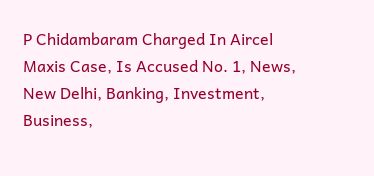P Chidambaram Charged In Aircel Maxis Case, Is Accused No. 1, News, New Delhi, Banking, Investment, Business,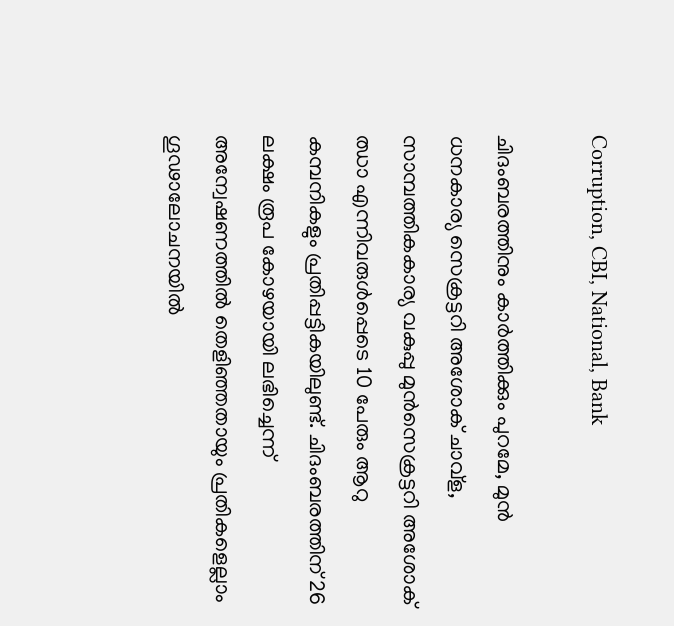Corruption, CBI, National, Bank

ചിദംബരത്തിനും കാര്‍ത്തിക്കും പുറമേ, മുന്‍ ധനകാര്യ സെക്രട്ടറി അശോക് ചാവ്‌ള, സാമ്പത്തികകാര്യ വകുപ്പു മുന്‍സെക്രട്ടറി അശോക് ഝാ എന്നിവരുള്‍പ്പെടെ 10 പേരും ആറു കമ്പനികളും പ്രതിപ്പട്ടികയിലുണ്ട്. ചിദംബരത്തിന് 26 ലക്ഷം രൂപ കോഴയായി ലഭിച്ചെന്ന് അന്വേഷണത്തില്‍ തെളിഞ്ഞതായും പ്രതികളെല്ലാം ഗൂഢാലോചനയില്‍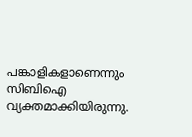പങ്കാളികളാണെന്നും സിബിഐ വ്യക്തമാക്കിയിരുന്നു.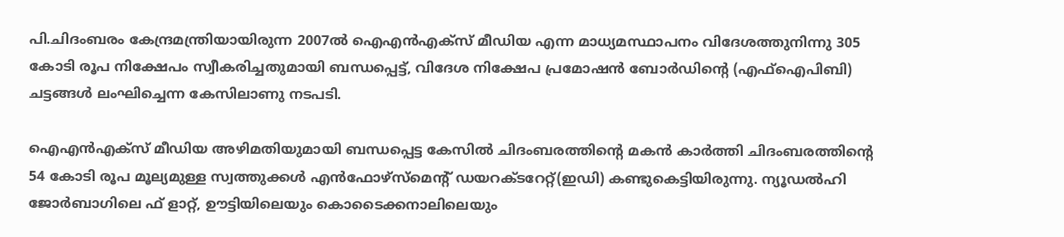പി.ചിദംബരം കേന്ദ്രമന്ത്രിയായിരുന്ന 2007ല്‍ ഐഎന്‍എക്‌സ് മീഡിയ എന്ന മാധ്യമസ്ഥാപനം വിദേശത്തുനിന്നു 305 കോടി രൂപ നിക്ഷേപം സ്വീകരിച്ചതുമായി ബന്ധപ്പെട്ട്, വിദേശ നിക്ഷേപ പ്രമോഷന്‍ ബോര്‍ഡിന്റെ (എഫ്‌ഐപിബി) ചട്ടങ്ങള്‍ ലംഘിച്ചെന്ന കേസിലാണു നടപടി.

ഐഎന്‍എക്‌സ് മീഡിയ അഴിമതിയുമായി ബന്ധപ്പെട്ട കേസില്‍ ചിദംബരത്തിന്റെ മകന്‍ കാര്‍ത്തി ചിദംബരത്തിന്റെ 54 കോടി രൂപ മൂല്യമുള്ള സ്വത്തുക്കള്‍ എന്‍ഫോഴ്‌സ്‌മെന്റ് ഡയറക്ടറേറ്റ്(ഇഡി) കണ്ടുകെട്ടിയിരുന്നു. ന്യൂഡല്‍ഹി ജോര്‍ബാഗിലെ ഫ് ളാറ്റ്, ഊട്ടിയിലെയും കൊടൈക്കനാലിലെയും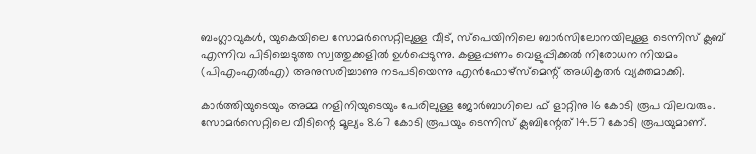ബംഗ്ലാവുകള്‍, യുകെയിലെ സോമര്‍സെറ്റിലുള്ള വീട്, സ്‌പെയിനിലെ ബാര്‍സിലോനയിലുള്ള ടെന്നിസ് ക്ലബ് എന്നിവ പിടിച്ചെടുത്ത സ്വത്തുക്കളില്‍ ഉള്‍പ്പെടുന്നു. കള്ളപ്പണം വെളുപ്പിക്കല്‍ നിരോധന നിയമം (പിഎംഎല്‍എ) അനുസരിച്ചാണു നടപടിയെന്നു എന്‍ഫോഴ്‌സ്‌മെന്റ് അധികൃതര്‍ വ്യക്തമാക്കി.

കാര്‍ത്തിയുടെയും അമ്മ നളിനിയുടെയും പേരിലുള്ള ജോര്‍ബാഗിലെ ഫ് ളാറ്റിനു 16 കോടി രൂപ വിലവരും. സോമര്‍സെറ്റിലെ വീടിന്റെ മൂല്യം 8.67 കോടി രൂപയും ടെന്നിസ് ക്ലബിന്റേത് 14.57 കോടി രൂപയുമാണ്.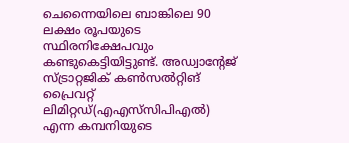ചെന്നൈയിലെ ബാങ്കിലെ 90 ലക്ഷം രൂപയുടെ സ്ഥിരനിക്ഷേപവും കണ്ടുകെട്ടിയിട്ടുണ്ട്. അഡ്വാന്റേജ് സ്ട്രാറ്റജിക് കണ്‍സല്‍റ്റിങ് പ്രൈവറ്റ് ലിമിറ്റഡ്(എഎസ്‌സിപിഎല്‍) എന്ന കമ്പനിയുടെ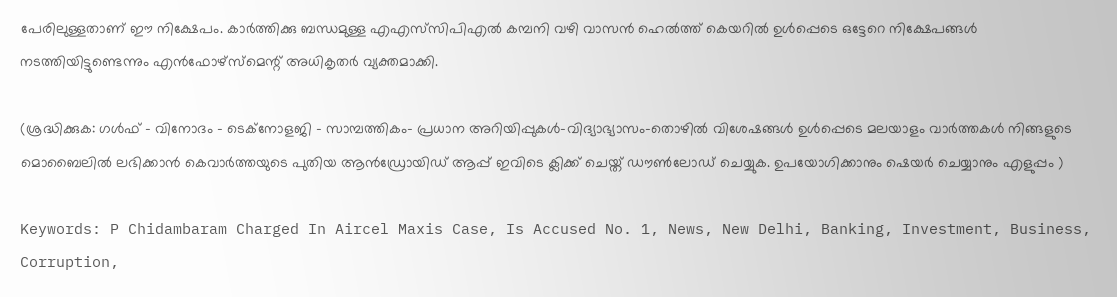പേരിലുള്ളതാണ് ഈ നിക്ഷേപം. കാര്‍ത്തിക്കു ബന്ധമുള്ള എഎസ്‌സിപിഎല്‍ കമ്പനി വഴി വാസന്‍ ഹെല്‍ത്ത് കെയറില്‍ ഉള്‍പ്പെടെ ഒട്ടേറെ നിക്ഷേപങ്ങള്‍ നടത്തിയിട്ടുണ്ടെന്നും എന്‍ഫോഴ്‌സ്‌മെന്റ് അധികൃതര്‍ വ്യക്തമാക്കി.

(ശ്രദ്ധിക്കുക: ഗൾഫ് - വിനോദം - ടെക്നോളജി - സാമ്പത്തികം- പ്രധാന അറിയിപ്പുകൾ-വിദ്യാഭ്യാസം-തൊഴിൽ വിശേഷങ്ങൾ ഉൾപ്പെടെ മലയാളം വാർത്തകൾ നിങ്ങളുടെ മൊബൈലിൽ ലഭിക്കാൻ കെവാർത്തയുടെ പുതിയ ആൻഡ്രോയിഡ് ആപ്പ് ഇവിടെ ക്ലിക്ക് ചെയ്ത് ഡൗൺലോഡ് ചെയ്യുക. ഉപയോഗിക്കാനും ഷെയർ ചെയ്യാനും എളുപ്പം )

Keywords: P Chidambaram Charged In Aircel Maxis Case, Is Accused No. 1, News, New Delhi, Banking, Investment, Business, Corruption,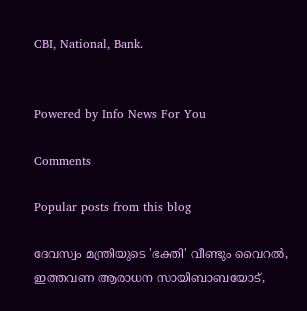CBI, National, Bank.


Powered by Info News For You

Comments

Popular posts from this blog

ദേവസ്വം മന്ത്രിയുടെ 'ഭക്തി' വീണ്ടും വൈറല്‍, ഇത്തവണ ആരാധന സായിബാബയോട്,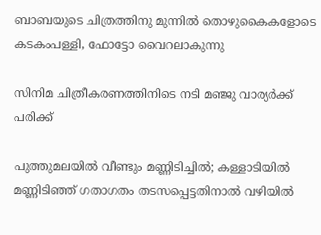ബാബയുടെ ചിത്രത്തിനു മുന്നില്‍ തൊഴുകൈകളോടെ കടകംപള്ളി, ഫോട്ടോ വൈറലാകുന്നു

സിനിമ ചിത്രീകരണത്തിനിടെ നടി മഞ്ജു വാര്യര്‍ക്ക് പരിക്ക്

പുത്തുമലയില്‍ വീണ്ടും മണ്ണിടിച്ചില്‍; കള്ളാടിയില്‍ മണ്ണിടിഞ്ഞ് ഗതാഗതം തടസപ്പെട്ടതിനാല്‍ വഴിയില്‍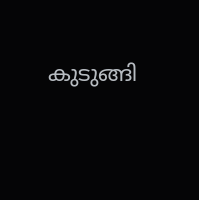കുടുങ്ങി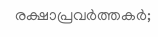രക്ഷാപ്രവര്‍ത്തകര്‍;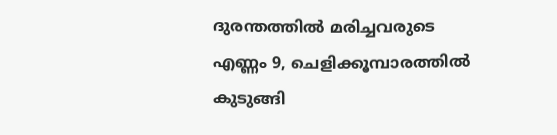ദുരന്തത്തില്‍ മരിച്ചവരുടെ എണ്ണം 9, ചെളിക്കൂമ്പാരത്തില്‍ കുടുങ്ങി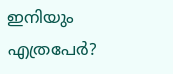ഇനിയും എത്രപേര്‍?